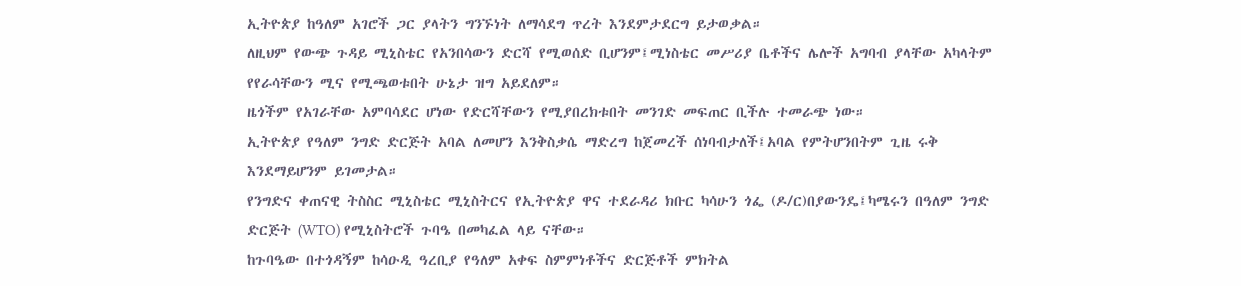ኢትዮጵያ ከዓለም አገሮች ጋር ያላትን ግንኙነት ለማሳደግ ጥረት እንደምታደርግ ይታወቃል።
ለዚህም የውጭ ጉዳይ ሚኒስቴር የአንበሳውን ድርሻ የሚወሰድ ቢሆንም፤ሚነስቴር መሥሪያ ቤቶችና ሌሎች አግባብ ያላቸው አካላትም የየራሳቸውን ሚና የሚጫወቱበት ሁኔታ ዝግ አይደለም።
ዜጎችም የአገራቸው አምባሳደር ሆነው የድርሻቸውን የሚያበረክቱበት መንገድ መፍጠር ቢችሉ ተመራጭ ነው።
ኢትዮጵያ የዓለም ንግድ ድርጅት አባል ለመሆን እንቅስቃሴ ማድረግ ከጀመረች ሰነባብታለች፤አባል የምትሆንበትም ጊዜ ሩቅ እንደማይሆንም ይገመታል።
የንግድና ቀጠናዊ ትስስር ሚኒስቴር ሚኒስትርና የኢትዮጵያ ዋና ተደራዳሪ ክቡር ካሳሁን ጎፌ (ዶ/ር)በያውንዴ፤ካሜሩን በዓለም ንግድ ድርጅት (WTO) የሚኒስትሮች ጉባዔ በመካፈል ላይ ናቸው።
ከጉባዔው በተጎዳኝም ከሳዑዲ ዓረቢያ የዓለም አቀፍ ስምምነቶችና ድርጅቶች ምክትል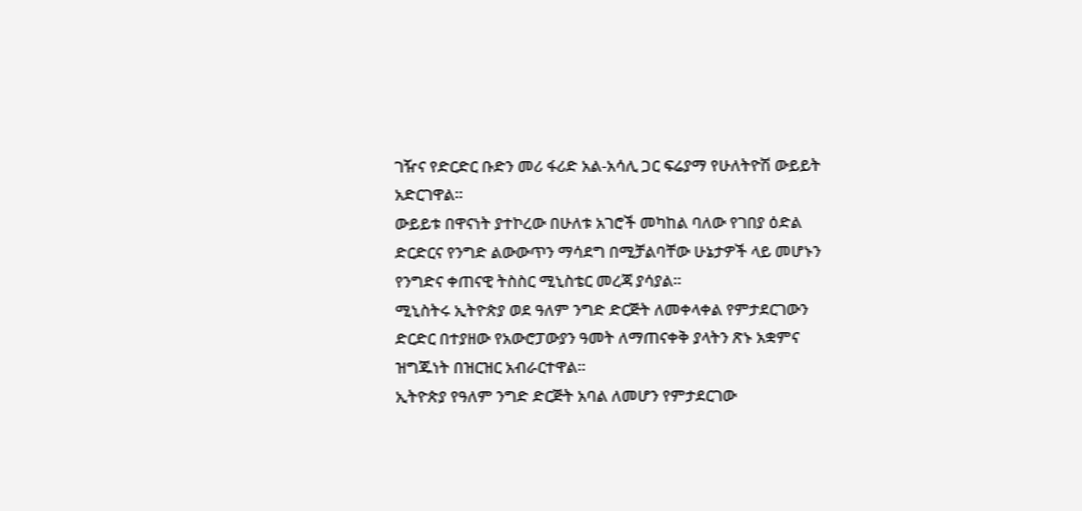ገዥና የድርድር ቡድን መሪ ፋሪድ አል-አሳሊ ጋር ፍሬያማ የሁለትዮሽ ውይይት አድርገዋል።
ውይይቱ በዋናነት ያተኮረው በሁለቱ አገሮች መካከል ባለው የገበያ ዕድል ድርድርና የንግድ ልውውጥን ማሳደግ በሚቻልባቸው ሁኔታዎች ላይ መሆኑን የንግድና ቀጠናዊ ትስስር ሚኒስቴር መረጃ ያሳያል።
ሚኒስትሩ ኢትዮጵያ ወደ ዓለም ንግድ ድርጅት ለመቀላቀል የምታደርገውን ድርድር በተያዘው የአውሮፓውያን ዓመት ለማጠናቀቅ ያላትን ጽኑ አቋምና ዝግጁነት በዝርዝር አብራርተዋል።
ኢትዮጵያ የዓለም ንግድ ድርጅት አባል ለመሆን የምታደርገው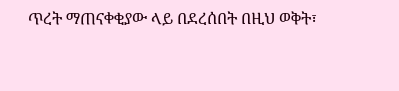ጥረት ማጠናቀቂያው ላይ በደረሰበት በዚህ ወቅት፣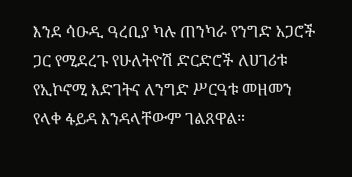እንደ ሳዑዲ ዓረቢያ ካሉ ጠንካራ የንግድ አጋሮች ጋር የሚደረጉ የሁለትዮሽ ድርድሮች ለሀገሪቱ የኢኮኖሚ እድገትና ለንግድ ሥርዓቱ መዘመን የላቀ ፋይዳ እንዳላቸውም ገልጸዋል።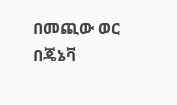በመጪው ወር በጄኔቫ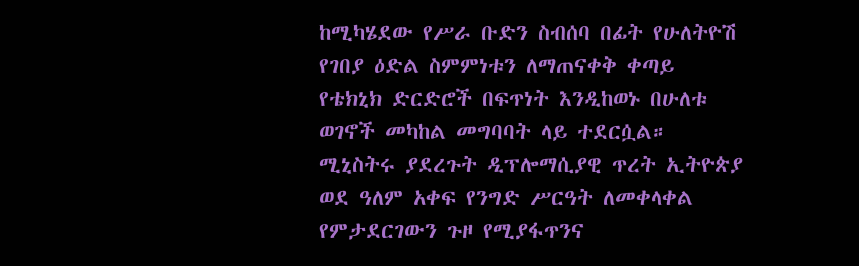ከሚካሄደው የሥራ ቡድን ስብሰባ በፊት የሁለትዮሽ የገበያ ዕድል ስምምነቱን ለማጠናቀቅ ቀጣይ የቴክኒክ ድርድሮች በፍጥነት እንዲከወኑ በሁለቱ ወገኖች መካከል መግባባት ላይ ተደርሷል።
ሚኒስትሩ ያደረጉት ዲፕሎማሲያዊ ጥረት ኢትዮጵያ ወደ ዓለም አቀፍ የንግድ ሥርዓት ለመቀላቀል የምታደርገውን ጉዞ የሚያፋጥንና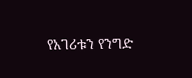የአገሪቱን የንግድ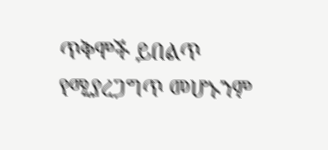ጥቅሞች ይበልጥ የሚያረጋግጥ መሆኑንም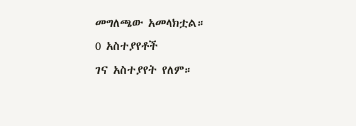መግለጫው አመላክቷል።
0 አስተያየቶች
ገና አስተያየት የለም።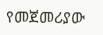የመጀመሪያው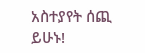አስተያየት ሰጪ ይሁኑ!